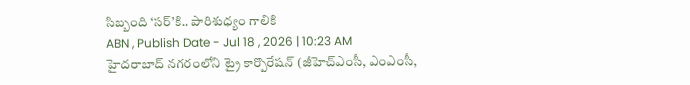సిబ్బంది ‘సర్’కి.. పారిశుధ్యం గాలికి
ABN , Publish Date - Jul 18 , 2026 | 10:23 AM
హైదరాబాద్ నగరంలోని ట్రై కార్పొరేషన్ (జీహెచ్ఎంసీ, ఎంఎంసీ,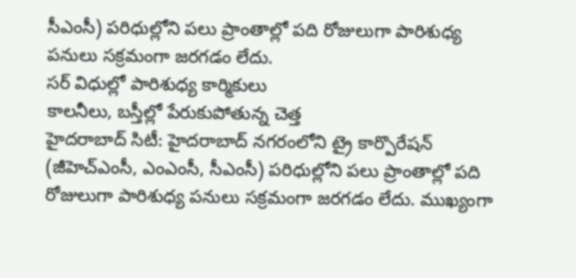సీఎంసీ) పరిధుల్లోని పలు ప్రాంతాల్లో పది రోజులుగా పారిశుధ్య పనులు సక్రమంగా జరగడం లేదు.
సర్ విధుల్లో పారిశుధ్య కార్మికులు
కాలనీలు, బస్తీల్లో పేరుకుపోతున్న చెత్త
హైదరాబాద్ సిటీ: హైదరాబాద్ నగరంలోని ట్రై కార్పొరేషన్ (జీహెచ్ఎంసీ, ఎంఎంసీ, సీఎంసీ) పరిధుల్లోని పలు ప్రాంతాల్లో పది రోజులుగా పారిశుధ్య పనులు సక్రమంగా జరగడం లేదు. ముఖ్యంగా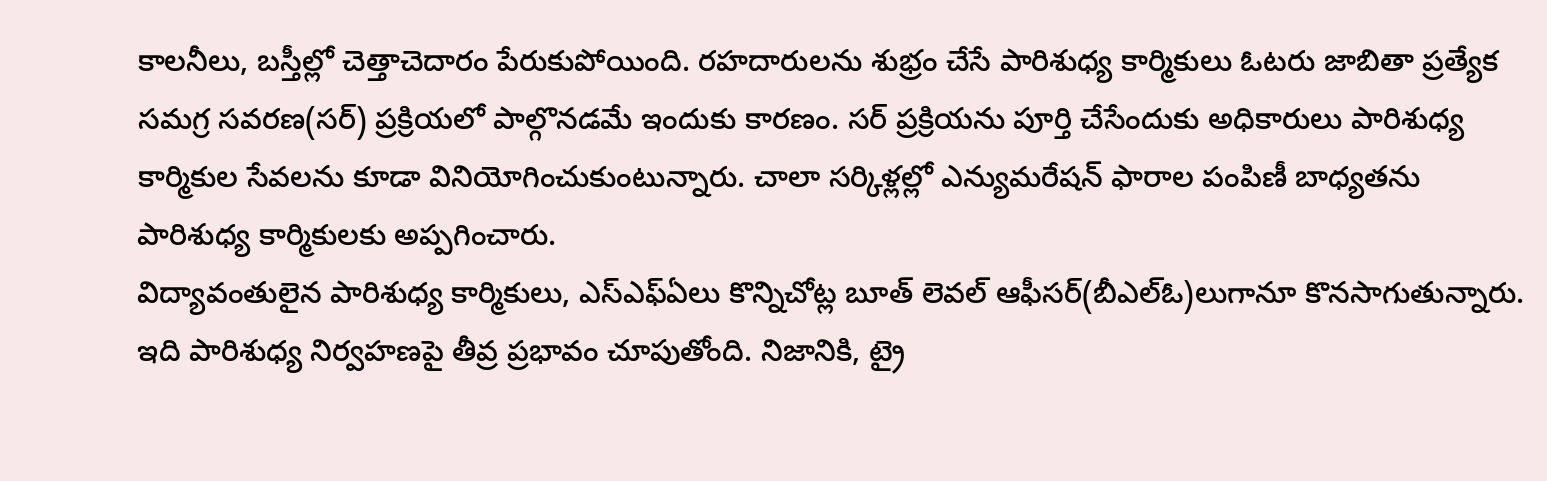కాలనీలు, బస్తీల్లో చెత్తాచెదారం పేరుకుపోయింది. రహదారులను శుభ్రం చేసే పారిశుధ్య కార్మికులు ఓటరు జాబితా ప్రత్యేక సమగ్ర సవరణ(సర్) ప్రక్రియలో పాల్గొనడమే ఇందుకు కారణం. సర్ ప్రక్రియను పూర్తి చేసేందుకు అధికారులు పారిశుధ్య కార్మికుల సేవలను కూడా వినియోగించుకుంటున్నారు. చాలా సర్కిళ్లల్లో ఎన్యుమరేషన్ ఫారాల పంపిణీ బాధ్యతను పారిశుధ్య కార్మికులకు అప్పగించారు.
విద్యావంతులైన పారిశుధ్య కార్మికులు, ఎస్ఎఫ్ఏలు కొన్నిచోట్ల బూత్ లెవల్ ఆఫీసర్(బీఎల్ఓ)లుగానూ కొనసాగుతున్నారు. ఇది పారిశుధ్య నిర్వహణపై తీవ్ర ప్రభావం చూపుతోంది. నిజానికి, ట్రై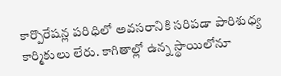కార్పొరేషన్ల పరిధిలో అవసరానికి సరిపడా పారిశుధ్య కార్మికులు లేరు. కాగితాల్లో ఉన్న స్థాయిలోనూ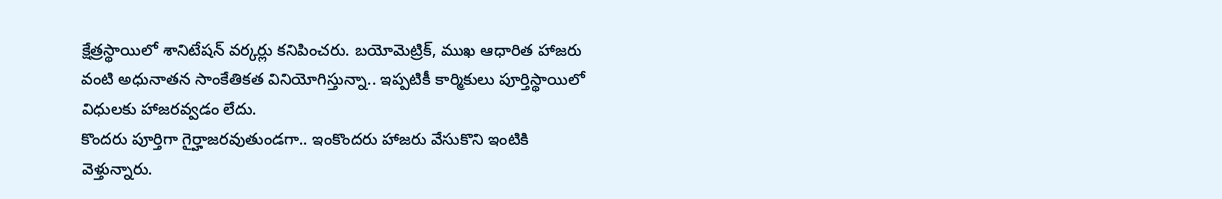క్షేత్రస్థాయిలో శానిటేషన్ వర్కర్లు కనిపించరు. బయోమెట్రిక్, ముఖ ఆధారిత హాజరు వంటి అధునాతన సాంకేతికత వినియోగిస్తున్నా.. ఇప్పటికీ కార్మికులు పూర్తిస్థాయిలో విధులకు హాజరవ్వడం లేదు.
కొందరు పూర్తిగా గైర్హాజరవుతుండగా.. ఇంకొందరు హాజరు వేసుకొని ఇంటికి వెళ్తున్నారు.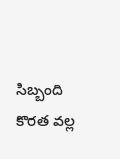సిబ్బంది కొరత వల్ల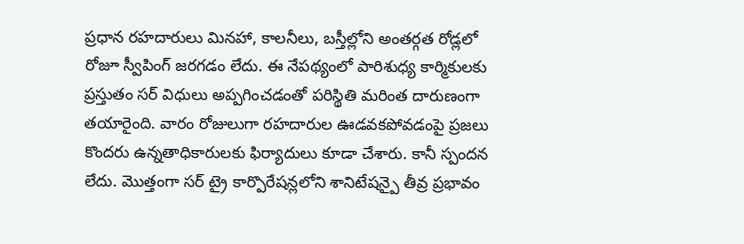ప్రధాన రహదారులు మినహా, కాలనీలు, బస్తీల్లోని అంతర్గత రోడ్లలో రోజూ స్వీపింగ్ జరగడం లేదు. ఈ నేపథ్యంలో పారిశుధ్య కార్మికులకు ప్రస్తుతం సర్ విధులు అప్పగించడంతో పరిస్థితి మరింత దారుణంగా తయారైంది. వారం రోజులుగా రహదారుల ఊడవకపోవడంపై ప్రజలు కొందరు ఉన్నతాధికారులకు ఫిర్యాదులు కూడా చేశారు. కానీ స్పందన లేదు. మొత్తంగా సర్ ట్రై కార్పొరేషన్లలోని శానిటేషన్పై తీవ్ర ప్రభావం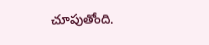చూపుతోంది.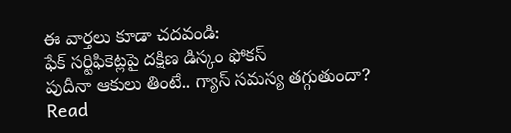ఈ వార్తలు కూడా చదవండి:
ఫేక్ సర్టిఫికెట్లపై దక్షిణ డిస్కం ఫోకస్
పుదీనా ఆకులు తింటే.. గ్యాస్ సమస్య తగ్గుతుందా?
Read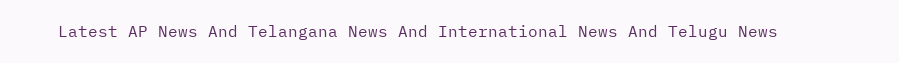Latest AP News And Telangana News And International News And Telugu News